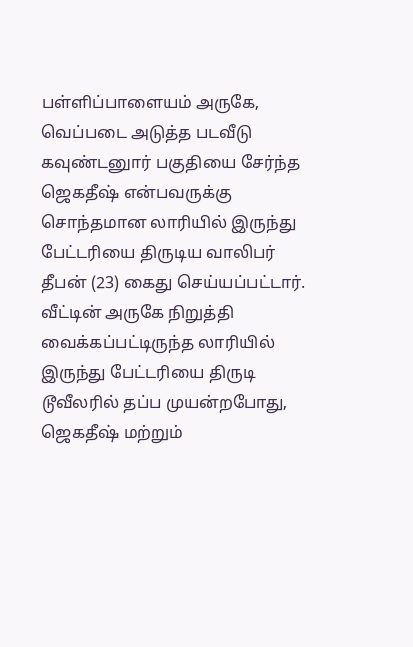பள்ளிப்பாளையம் அருகே, வெப்படை அடுத்த படவீடு கவுண்டனுார் பகுதியை சேர்ந்த ஜெகதீஷ் என்பவருக்கு சொந்தமான லாரியில் இருந்து பேட்டரியை திருடிய வாலிபர் தீபன் (23) கைது செய்யப்பட்டார். வீட்டின் அருகே நிறுத்தி வைக்கப்பட்டிருந்த லாரியில் இருந்து பேட்டரியை திருடி டூவீலரில் தப்ப முயன்றபோது, ஜெகதீஷ் மற்றும்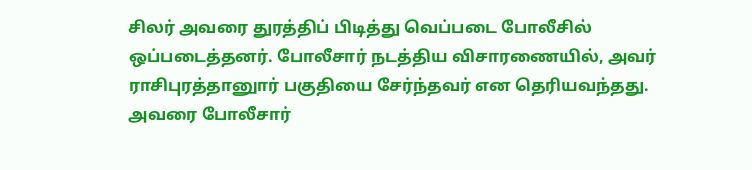சிலர் அவரை துரத்திப் பிடித்து வெப்படை போலீசில் ஒப்படைத்தனர். போலீசார் நடத்திய விசாரணையில், அவர் ராசிபுரத்தானுார் பகுதியை சேர்ந்தவர் என தெரியவந்தது. அவரை போலீசார்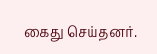கைது செய்தனர்.